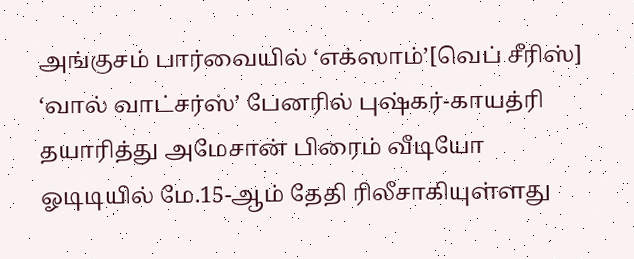அங்குசம் பார்வையில் ‘எக்ஸாம்’[வெப் சீரிஸ்]
‘வால் வாட்சர்ஸ்’ பேனரில் புஷ்கர்-காயத்ரி தயாரித்து அமேசான் பிரைம் வீடியோ ஓடிடியில் மே.15-ஆம் தேதி ரிலீசாகியுள்ளது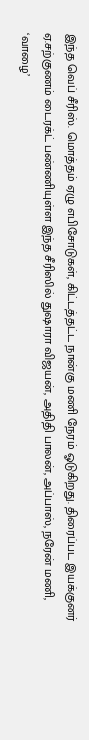இந்த வெப் சீரிஸ். மொத்தம் ஏழு எபிசோடுகள், கிட்டத்தட்ட நான்கு மணி நேரம் ஓடுகிறது. திரைப்பட இயக்குனர் ஏ.சற்குணம் டைரக்ட் பண்ணியுள்ள இந்த சீரிஸில் துஷாரா விஜயன், அதிதி பாலன், அப்பாஸ், நரேன் மணி, ‘வாழை’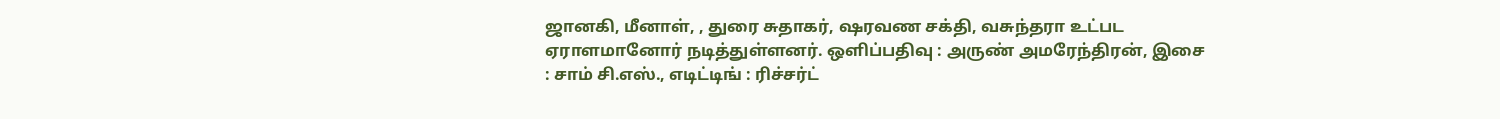ஜானகி, மீனாள், , துரை சுதாகர், ஷரவண சக்தி, வசுந்தரா உட்பட ஏராளமானோர் நடித்துள்ளனர். ஒளிப்பதிவு : அருண் அமரேந்திரன், இசை : சாம் சி.எஸ்., எடிட்டிங் : ரிச்சர்ட்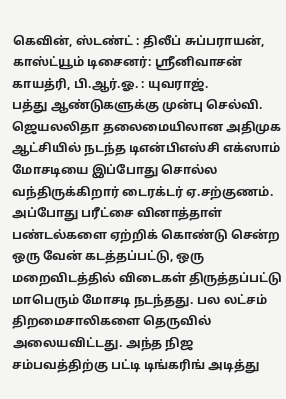கெவின், ஸ்டண்ட் : திலீப் சுப்பராயன், காஸ்ட்யூம் டிசைனர்: ஸ்ரீனிவாசன் காயத்ரி, பி.ஆர்.ஓ. : யுவராஜ்.
பத்து ஆண்டுகளுக்கு முன்பு செல்வி. ஜெயலலிதா தலைமையிலான அதிமுக ஆட்சியில் நடந்த டிஎன்பிஎஸ்சி எக்ஸாம் மோசடியை இப்போது சொல்ல வந்திருக்கிறார் டைரக்டர் ஏ.சற்குணம். அப்போது பரீட்சை வினாத்தாள் பண்டல்களை ஏற்றிக் கொண்டு சென்ற ஒரு வேன் கடத்தப்பட்டு, ஒரு மறைவிடத்தில் விடைகள் திருத்தப்பட்டு மாபெரும் மோசடி நடந்தது. பல லட்சம் திறமைசாலிகளை தெருவில் அலையவிட்டது. அந்த நிஜ சம்பவத்திற்கு பட்டி டிங்கரிங் அடித்து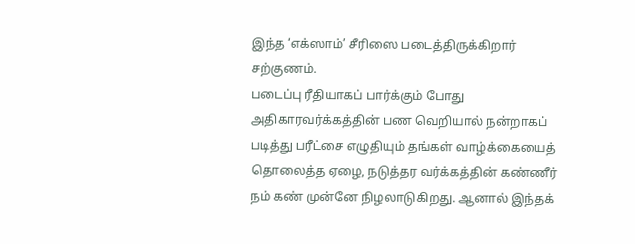இந்த ‘எக்ஸாம்’ சீரிஸை படைத்திருக்கிறார் சற்குணம்.
படைப்பு ரீதியாகப் பார்க்கும் போது அதிகாரவர்க்கத்தின் பண வெறியால் நன்றாகப் படித்து பரீட்சை எழுதியும் தங்கள் வாழ்க்கையைத் தொலைத்த ஏழை, நடுத்தர வர்க்கத்தின் கண்ணீர் நம் கண் முன்னே நிழலாடுகிறது. ஆனால் இந்தக்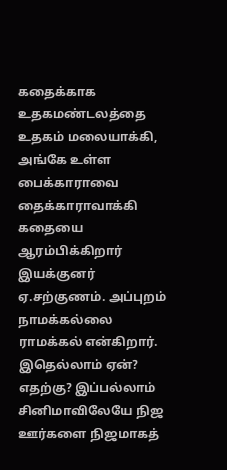கதைக்காக உதகமண்டலத்தை உதகம் மலையாக்கி, அங்கே உள்ள பைக்காராவை தைக்காராவாக்கி கதையை ஆரம்பிக்கிறார் இயக்குனர் ஏ.சற்குணம். அப்புறம் நாமக்கல்லை ராமக்கல் என்கிறார். இதெல்லாம் ஏன்? எதற்கு? இப்பல்லாம் சினிமாவிலேயே நிஜ ஊர்களை நிஜமாகத்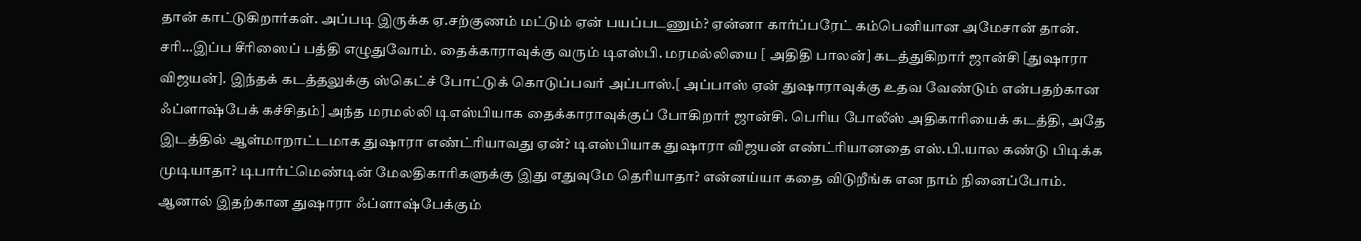தான் காட்டுகிறார்கள். அப்படி இருக்க ஏ.சற்குணம் மட்டும் ஏன் பயப்படணும்? ஏன்னா கார்ப்பரேட் கம்பெனியான அமேசான் தான்.
சரி…இப்ப சீரிஸைப் பத்தி எழுதுவோம். தைக்காராவுக்கு வரும் டிஎஸ்பி. மரமல்லியை [ அதிதி பாலன்] கடத்துகிறார் ஜான்சி [துஷாரா விஜயன்]. இந்தக் கடத்தலுக்கு ஸ்கெட்ச் போட்டுக் கொடுப்பவர் அப்பாஸ்.[ அப்பாஸ் ஏன் துஷாராவுக்கு உதவ வேண்டும் என்பதற்கான ஃப்ளாஷ்பேக் கச்சிதம்] அந்த மரமல்லி டிஎஸ்பியாக தைக்காராவுக்குப் போகிறார் ஜான்சி. பெரிய போலீஸ் அதிகாரியைக் கடத்தி, அதே இடத்தில் ஆள்மாறாட்டமாக துஷாரா எண்ட்ரியாவது ஏன்? டிஎஸ்பியாக துஷாரா விஜயன் எண்ட்ரியானதை எஸ்.பி.யால கண்டு பிடிக்க முடியாதா? டிபார்ட்மெண்டின் மேலதிகாரிகளுக்கு இது எதுவுமே தெரியாதா? என்னய்யா கதை விடுறீங்க என நாம் நினைப்போம். ஆனால் இதற்கான துஷாரா ஃப்ளாஷ்பேக்கும்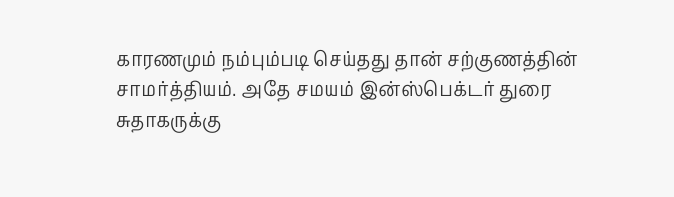காரணமும் நம்பும்படி செய்தது தான் சற்குணத்தின் சாமர்த்தியம். அதே சமயம் இன்ஸ்பெக்டர் துரை சுதாகருக்கு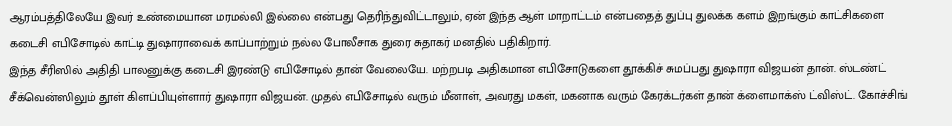ஆரம்பத்திலேயே இவர் உண்மையான மரமல்லி இல்லை என்பது தெரிந்துவிட்டாலும், ஏன் இந்த ஆள் மாறாட்டம் என்பதைத் துப்பு துலக்க களம் இறங்கும் காட்சிகளை கடைசி எபிசோடில் காட்டி துஷாராவைக் காப்பாற்றும் நல்ல போலீசாக துரை சுதாகர் மனதில் பதிகிறார்.
இந்த சீரிஸில் அதிதி பாலனுக்கு கடைசி இரண்டு எபிசோடில் தான் வேலையே. மற்றபடி அதிகமான எபிசோடுகளை தூக்கிச் சுமப்பது துஷாரா விஜயன் தான். ஸ்டண்ட் சீக்வென்ஸிலும் தூள் கிளப்பியுள்ளார் துஷாரா விஜயன். முதல் எபிசோடில் வரும் மீனாள், அவரது மகள், மகனாக வரும் கேரக்டர்கள் தான் க்ளைமாக்ஸ் ட்விஸ்ட். கோச்சிங்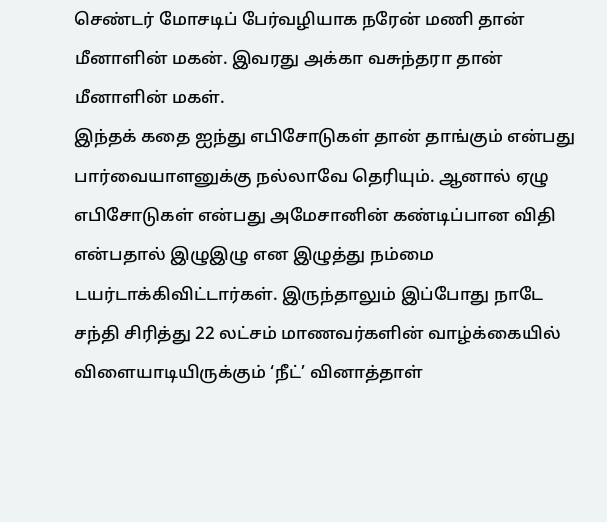செண்டர் மோசடிப் பேர்வழியாக நரேன் மணி தான் மீனாளின் மகன். இவரது அக்கா வசுந்தரா தான் மீனாளின் மகள்.
இந்தக் கதை ஐந்து எபிசோடுகள் தான் தாங்கும் என்பது பார்வையாளனுக்கு நல்லாவே தெரியும். ஆனால் ஏழு எபிசோடுகள் என்பது அமேசானின் கண்டிப்பான விதி என்பதால் இழுஇழு என இழுத்து நம்மை டயர்டாக்கிவிட்டார்கள். இருந்தாலும் இப்போது நாடே சந்தி சிரித்து 22 லட்சம் மாணவர்களின் வாழ்க்கையில் விளையாடியிருக்கும் ‘நீட்’ வினாத்தாள்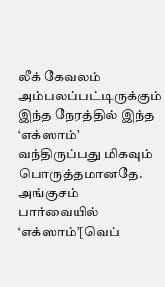லீக் கேவலம் அம்பலப்பட்டிருக்கும் இந்த நேரத்தில் இந்த ‘எக்ஸாம்’ வந்திருப்பது மிகவும் பொருத்தமானதே.
அங்குசம் பார்வையில் ‘எக்ஸாம்’[வெப்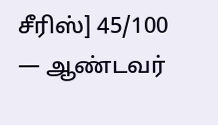சீரிஸ்] 45/100
— ஆண்டவர்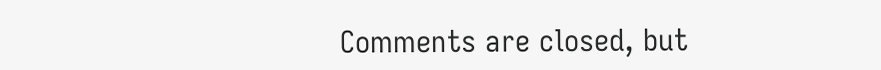Comments are closed, but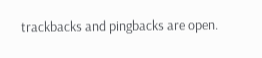trackbacks and pingbacks are open.